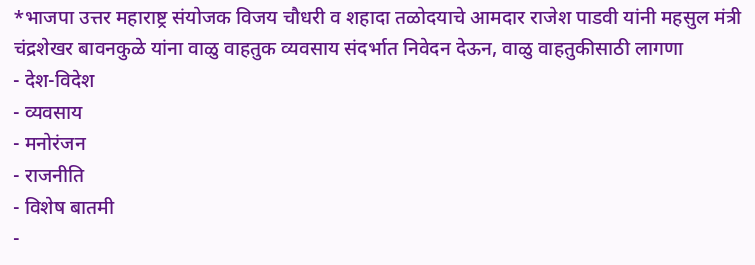*भाजपा उत्तर महाराष्ट्र संयोजक विजय चौधरी व शहादा तळोदयाचे आमदार राजेश पाडवी यांनी महसुल मंत्री चंद्रशेखर बावनकुळे यांना वाळु वाहतुक व्यवसाय संदर्भात निवेदन देऊन, वाळु वाहतुकीसाठी लागणा
- देश-विदेश
- व्यवसाय
- मनोरंजन
- राजनीति
- विशेष बातमी
-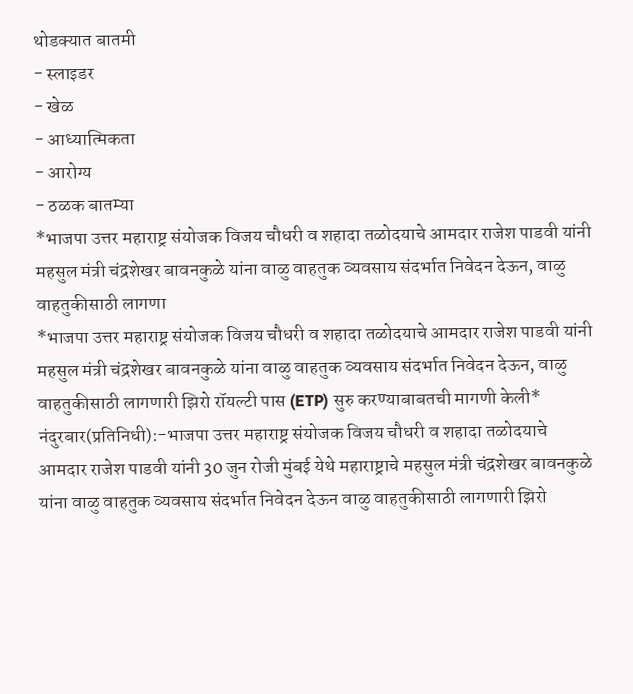थोडक्यात बातमी
- स्लाइडर
- खेळ
- आध्यात्मिकता
- आरोग्य
- ठळक बातम्या
*भाजपा उत्तर महाराष्ट्र संयोजक विजय चौधरी व शहादा तळोदयाचे आमदार राजेश पाडवी यांनी महसुल मंत्री चंद्रशेखर बावनकुळे यांना वाळु वाहतुक व्यवसाय संदर्भात निवेदन देऊन, वाळु वाहतुकीसाठी लागणा
*भाजपा उत्तर महाराष्ट्र संयोजक विजय चौधरी व शहादा तळोदयाचे आमदार राजेश पाडवी यांनी महसुल मंत्री चंद्रशेखर बावनकुळे यांना वाळु वाहतुक व्यवसाय संदर्भात निवेदन देऊन, वाळु वाहतुकीसाठी लागणारी झिरो रॉयल्टी पास (ETP) सुरु करण्याबाबतची मागणी केली*
नंदुरबार(प्रतिनिधी):-भाजपा उत्तर महाराष्ट्र संयोजक विजय चौधरी व शहादा तळोदयाचे आमदार राजेश पाडवी यांनी 30 जुन रोजी मुंबई येथे महाराष्ट्राचे महसुल मंत्री चंद्रशेखर बावनकुळे यांना वाळु वाहतुक व्यवसाय संदर्भात निवेदन देऊन वाळु वाहतुकीसाठी लागणारी झिरो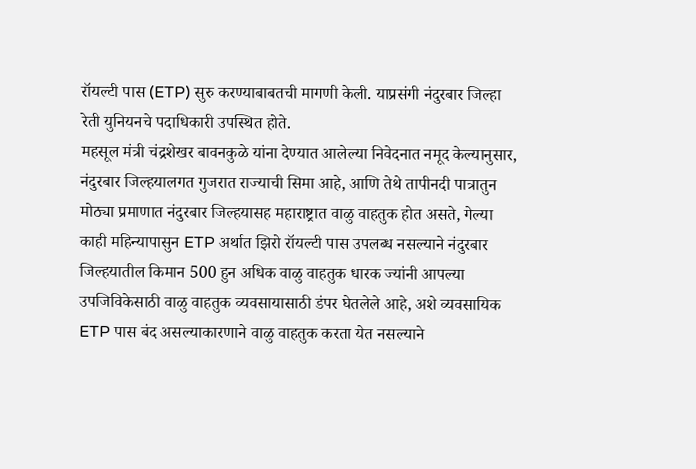रॉयल्टी पास (ETP) सुरु करण्याबाबतची मागणी केली. याप्रसंगी नंदुरबार जिल्हा रेती युनियनचे पदाधिकारी उपस्थित होते.
महसूल मंत्री चंद्रशेखर बावनकुळे यांना देण्यात आलेल्या निवेदनात नमूद केल्यानुसार, नंदुरबार जिल्हयालगत गुजरात राज्याची सिमा आहे, आणि तेथे तापीनदी पात्रातुन मोठ्या प्रमाणात नंदुरबार जिल्हयासह महाराष्ट्रात वाळु वाहतुक होत असते, गेल्या काही महिन्यापासुन ETP अर्थात झिरो रॉयल्टी पास उपलब्ध नसल्याने नंदुरबार जिल्हयातील किमान 500 हुन अधिक वाळु वाहतुक धारक ज्यांनी आपल्या उपजिविकेसाठी वाळु वाहतुक व्यवसायासाठी डंपर घेतलेले आहे, अशे व्यवसायिक ETP पास बंद असल्याकारणाने वाळु वाहतुक करता येत नसल्याने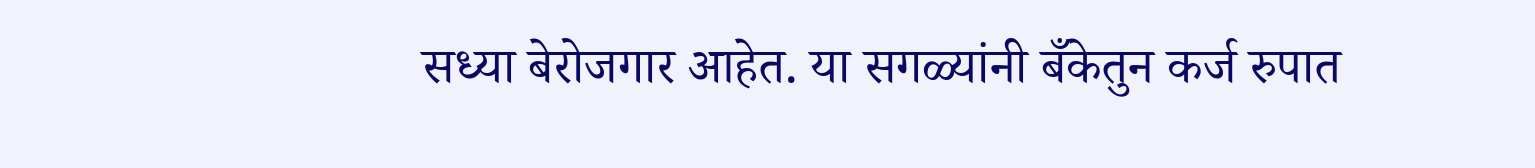सध्या बेरोजगार आहेत. या सगळ्यांनी बँकेतुन कर्ज रुपात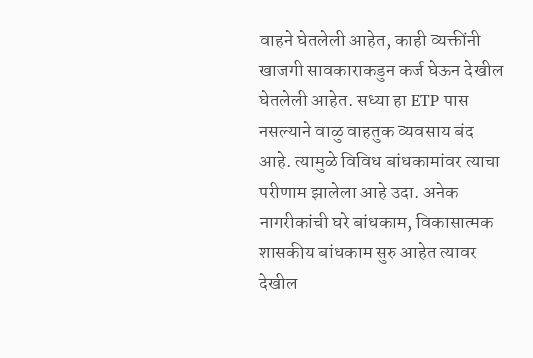वाहने घेतलेली आहेत, काही व्यक्तींनी खाजगी सावकाराकडुन कर्ज घेऊन देखील घेतलेली आहेत. सध्या हा ETP पास नसल्याने वाळु वाहतुक व्यवसाय बंद आहे. त्यामुळे विविध बांधकामांवर त्याचा परीणाम झालेला आहे उदा. अनेक नागरीकांची घरे बांधकाम, विकासात्मक शासकीय बांधकाम सुरु आहेत त्यावर देखील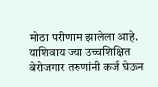मोठा परीणाम झालेला आहे. याशिवाय ज्या उच्चशिक्षित बेरोजगार तरुणांनी कर्ज घेऊन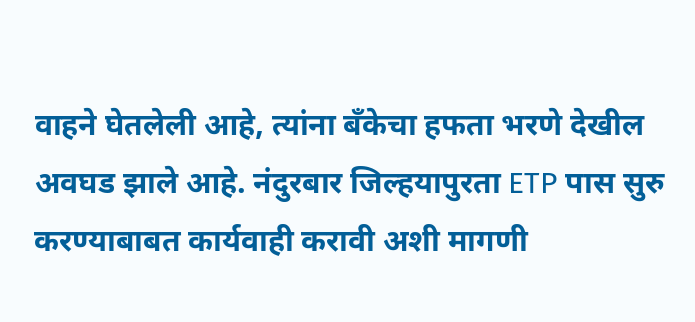वाहने घेतलेली आहे, त्यांना बँकेचा हफता भरणे देखील अवघड झाले आहे. नंदुरबार जिल्हयापुरता ETP पास सुरु करण्याबाबत कार्यवाही करावी अशी मागणी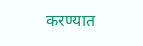करण्यात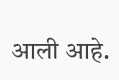आली आहे.